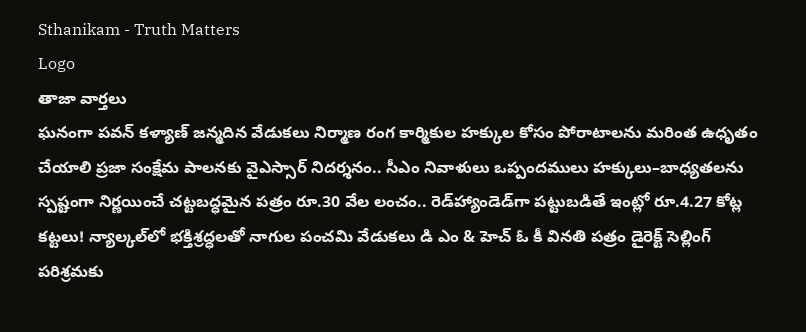Sthanikam - Truth Matters
Logo
తాజా వార్తలు
ఘనంగా పవన్ కళ్యాణ్ జన్మదిన వేడుకలు నిర్మాణ రంగ కార్మికుల హక్కుల కోసం పోరాటాలను మరింత ఉధృతం చేయాలి ప్రజా సంక్షేమ పాలనకు వైఎస్సార్‌ నిదర్శనం.. సీఎం నివాళులు ఒప్పందములు హక్కులు–బాధ్యతలను స్పష్టంగా నిర్ణయించే చట్టబద్ధమైన పత్రం రూ.30 వేల లంచం.. రెడ్‌హ్యాండెడ్‌గా పట్టుబడితే ఇంట్లో రూ.4.27 కోట్ల కట్టలు! న్యాల్కల్‌లో భక్తిశ్రద్ధలతో నాగుల పంచమి వేడుకలు డి ఎం & హెచ్ ఓ కీ వినతి పత్రం డైరెక్ట్ సెల్లింగ్ పరిశ్రమకు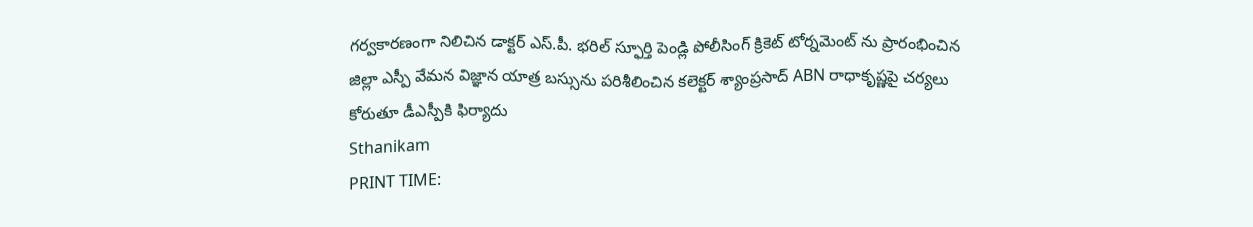గర్వకారణంగా నిలిచిన డాక్టర్ ఎస్.పీ. భరిల్ స్ఫూర్తి పెండ్లి పోలీసింగ్ క్రికెట్ టోర్నమెంట్ ను ప్రారంభించిన జిల్లా ఎస్పీ వేమన విజ్ఞాన యాత్ర బస్సును పరిశీలించిన కలెక్టర్ శ్యాంప్రసాద్ ABN రాధాకృష్ణపై చర్యలు కోరుతూ డీఎస్పీకి ఫిర్యాదు
Sthanikam
PRINT TIME: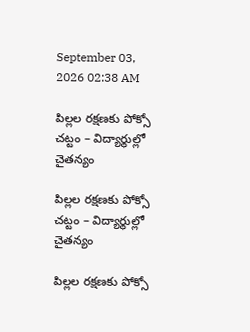September 03, 2026 02:38 AM

పిల్లల రక్షణకు పోక్సో చట్టం – విద్యార్థుల్లో చైతన్యం

పిల్లల రక్షణకు పోక్సో చట్టం – విద్యార్థుల్లో చైతన్యం

పిల్లల రక్షణకు పోక్సో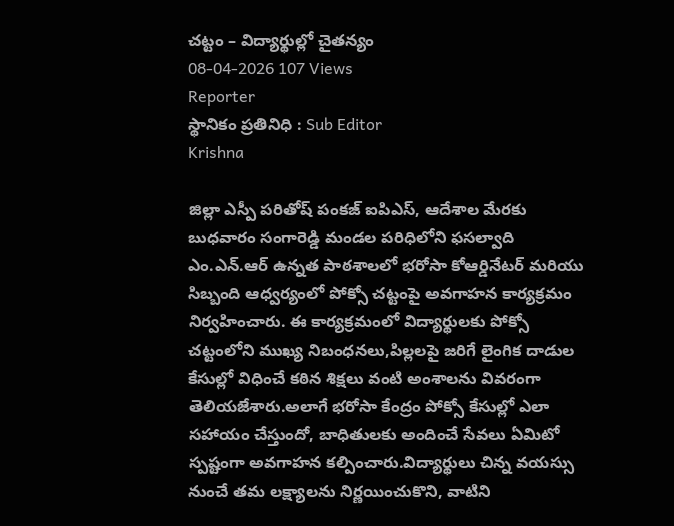చట్టం – విద్యార్థుల్లో చైతన్యం
08-04-2026 107 Views
Reporter
స్థానికం ప్రతినిధి : Sub Editor
Krishna

జిల్లా ఎస్పీ పరితోష్ పంకజ్ ఐపిఎస్, ఆదేశాల మేరకు బుధవారం సంగారెడ్డి మండల పరిధిలోని ఫసల్వాది ఎం.ఎన్.ఆర్ ఉన్నత పాఠశాలలో భరోసా కోఆర్డినేటర్ మరియు సిబ్బంది ఆధ్వర్యంలో పోక్సో చట్టంపై అవగాహన కార్యక్రమం నిర్వహించారు. ఈ కార్యక్రమంలో విద్యార్థులకు పోక్సో చట్టంలోని ముఖ్య నిబంధనలు,పిల్లలపై జరిగే లైంగిక దాడుల కేసుల్లో విధించే కఠిన శిక్షలు వంటి అంశాలను వివరంగా తెలియజేశారు.అలాగే భరోసా కేంద్రం పోక్సో కేసుల్లో ఎలా సహాయం చేస్తుందో, బాధితులకు అందించే సేవలు ఏమిటో స్పష్టంగా అవగాహన కల్పించారు.విద్యార్థులు చిన్న వయస్సు నుంచే తమ లక్ష్యాలను నిర్ణయించుకొని, వాటిని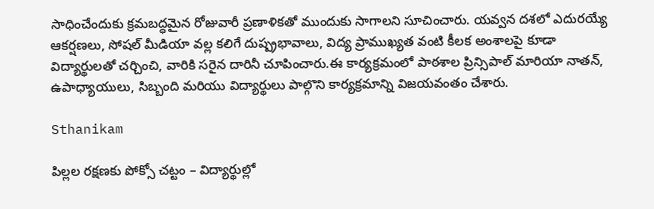సాధించేందుకు క్రమబద్ధమైన రోజువారీ ప్రణాళికతో ముందుకు సాగాలని సూచించారు. యవ్వన దశలో ఎదురయ్యే ఆకర్షణలు, సోషల్ మీడియా వల్ల కలిగే దుష్ప్రభావాలు, విద్య ప్రాముఖ్యత వంటి కీలక అంశాలపై కూడా విద్యార్థులతో చర్చించి, వారికి సరైన దారినీ చూపించారు.ఈ కార్యక్రమంలో పాఠశాల ప్రిన్సిపాల్ మారియా నాతన్, ఉపాధ్యాయులు, సిబ్బంది మరియు విద్యార్థులు పాల్గొని కార్యక్రమాన్ని విజయవంతం చేశారు.

Sthanikam

పిల్లల రక్షణకు పోక్సో చట్టం – విద్యార్థుల్లో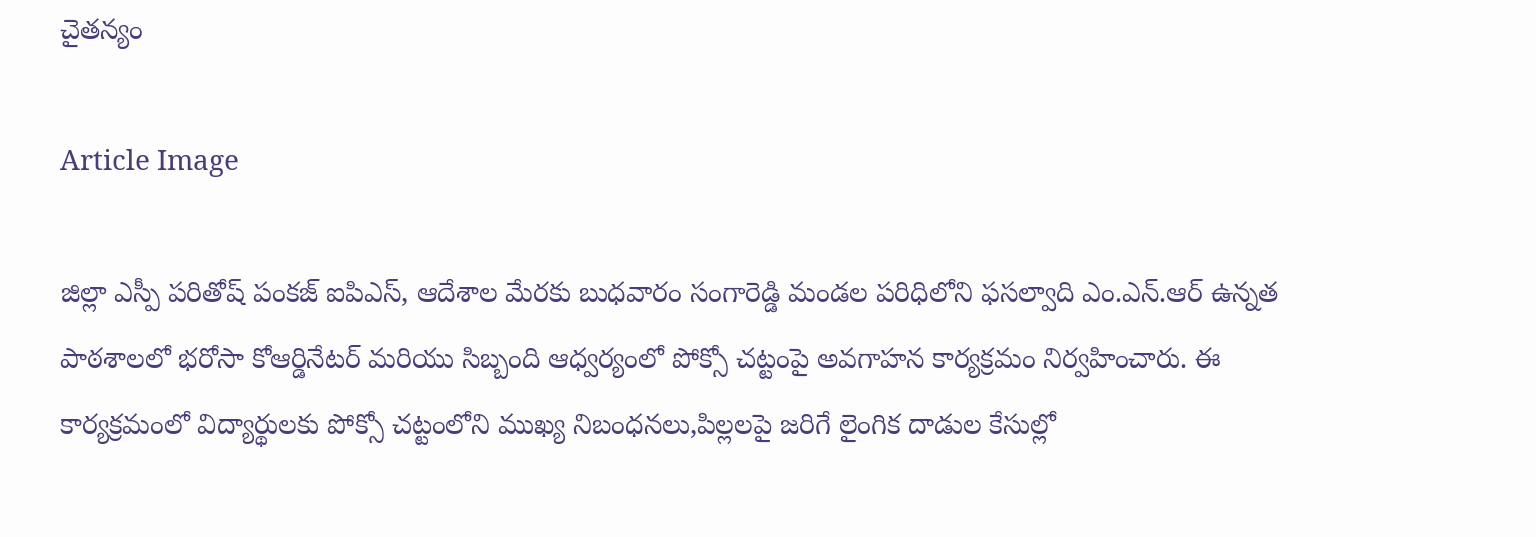చైతన్యం

Article Image

జిల్లా ఎస్పీ పరితోష్ పంకజ్ ఐపిఎస్, ఆదేశాల మేరకు బుధవారం సంగారెడ్డి మండల పరిధిలోని ఫసల్వాది ఎం.ఎన్.ఆర్ ఉన్నత పాఠశాలలో భరోసా కోఆర్డినేటర్ మరియు సిబ్బంది ఆధ్వర్యంలో పోక్సో చట్టంపై అవగాహన కార్యక్రమం నిర్వహించారు. ఈ కార్యక్రమంలో విద్యార్థులకు పోక్సో చట్టంలోని ముఖ్య నిబంధనలు,పిల్లలపై జరిగే లైంగిక దాడుల కేసుల్లో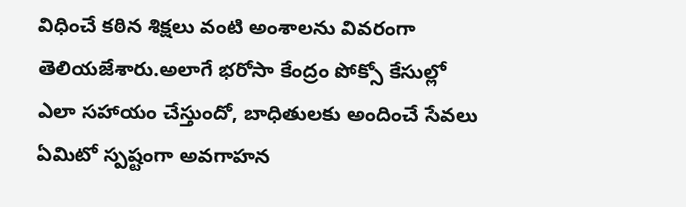విధించే కఠిన శిక్షలు వంటి అంశాలను వివరంగా తెలియజేశారు.అలాగే భరోసా కేంద్రం పోక్సో కేసుల్లో ఎలా సహాయం చేస్తుందో, బాధితులకు అందించే సేవలు ఏమిటో స్పష్టంగా అవగాహన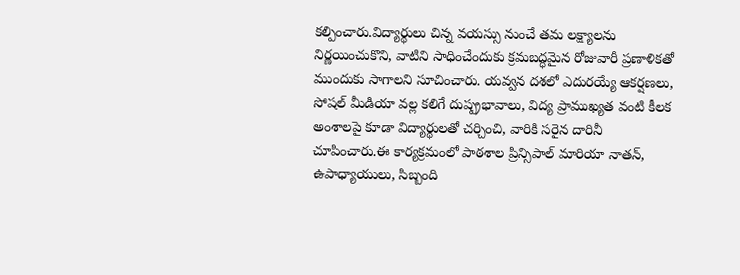కల్పించారు.విద్యార్థులు చిన్న వయస్సు నుంచే తమ లక్ష్యాలను నిర్ణయించుకొని, వాటిని సాధించేందుకు క్రమబద్ధమైన రోజువారీ ప్రణాళికతో ముందుకు సాగాలని సూచించారు. యవ్వన దశలో ఎదురయ్యే ఆకర్షణలు, సోషల్ మీడియా వల్ల కలిగే దుష్ప్రభావాలు, విద్య ప్రాముఖ్యత వంటి కీలక అంశాలపై కూడా విద్యార్థులతో చర్చించి, వారికి సరైన దారినీ చూపించారు.ఈ కార్యక్రమంలో పాఠశాల ప్రిన్సిపాల్ మారియా నాతన్, ఉపాధ్యాయులు, సిబ్బంది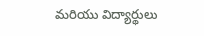మరియు విద్యార్థులు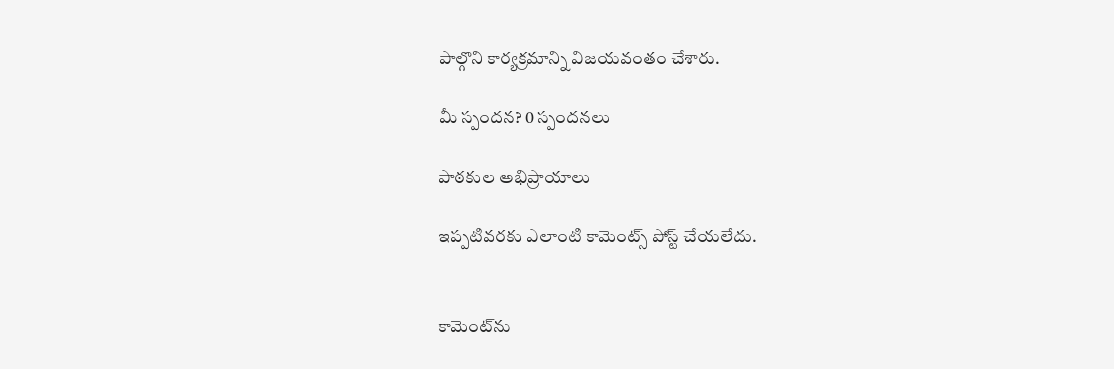పాల్గొని కార్యక్రమాన్ని విజయవంతం చేశారు.

మీ స్పందన? 0 స్పందనలు

పాఠకుల అభిప్రాయాలు

ఇప్పటివరకు ఎలాంటి కామెంట్స్ పోస్ట్ చేయలేదు.


కామెంట్‌ను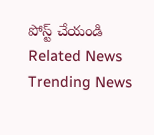పోస్ట్ చేయండి
Related News
Trending News